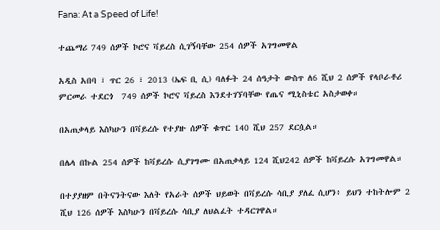Fana: At a Speed of Life!

ተጨማሪ 749 ሰዎች ኮሮና ቫይረስ ሲገኝባቸው 254 ሰዎች አገግመዋል

አዲስ አበባ ፣ ጥር 26 ፣ 2013 (ኤፍ ቢ ሲ) ባለፉት 24 ሰዓታት ውስጥ ለ6 ሺህ 2 ሰዎች የላቦራቶሪ ምርመራ ተደርጎ  749 ሰዎች ኮሮና ቫይረስ እንደተገኘባቸው የጤና ሚኒስቴር አስታወቀ።

በአጠቃላይ እስካሁን በቫይረሱ የተያዙ ሰዎች ቁጥር 140 ሺህ 257 ደርሷል።

በሌላ በኩል 254 ሰዎች ከቫይረሱ ሲያገግሙ በአጠቃላይ 124 ሺህ242 ሰዎች ከቫይረሱ አገግመዋል።

በተያያዘም በትናንትናው እለት የአራት ሰዎች ህይወት በቫይረሱ ሳቢያ ያለፈ ሲሆን፥ ይህን ተከትሎም 2 ሺህ 126 ሰዎች እስካሁን በቫይረሱ ሳቢያ ለህልፈት ተዳርገዋል።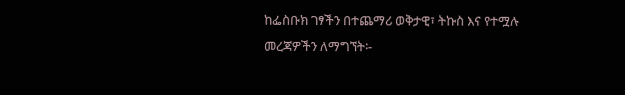ከፌስቡክ ገፃችን በተጨማሪ ወቅታዊ፣ ትኩስ እና የተሟሉ መረጃዎችን ለማግኘት፡-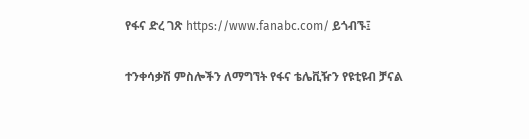የፋና ድረ ገጽ https://www.fanabc.com/ ይጎብኙ፤

ተንቀሳቃሽ ምስሎችን ለማግኘት የፋና ቴሌቪዥን የዩቲዩብ ቻናል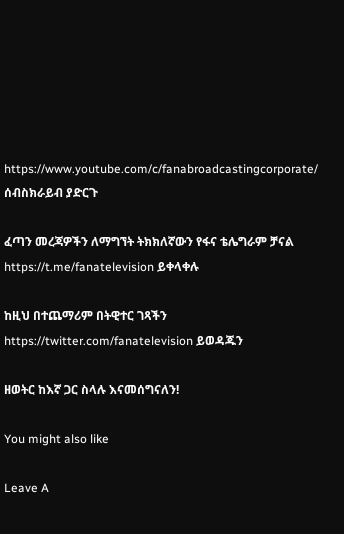https://www.youtube.com/c/fanabroadcastingcorporate/ ሰብስክራይብ ያድርጉ

ፈጣን መረጃዎችን ለማግኘት ትክክለኛውን የፋና ቴሌግራም ቻናል https://t.me/fanatelevision ይቀላቀሉ

ከዚህ በተጨማሪም በትዊተር ገጻችን https://twitter.com/fanatelevision ይወዳጁን

ዘወትር ከእኛ ጋር ስላሉ እናመሰግናለን!

You might also like

Leave A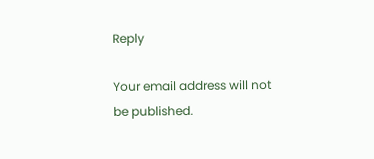Reply

Your email address will not be published.